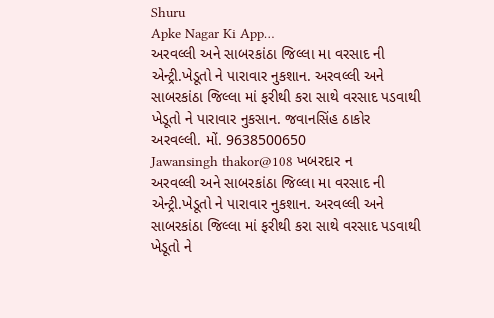Shuru
Apke Nagar Ki App…
અરવલ્લી અને સાબરકાંઠા જિલ્લા મા વરસાદ ની એન્ટ્રી.ખેડૂતો ને પારાવાર નુકશાન. અરવલ્લી અને સાબરકાંઠા જિલ્લા માં ફરીથી કરા સાથે વરસાદ પડવાથી ખેડૂતો ને પારાવાર નુકસાન. જવાનસિંહ ઠાકોર અરવલ્લી. મોં. 9638500650
Jawansingh thakor@108 ખબરદાર ન
અરવલ્લી અને સાબરકાંઠા જિલ્લા મા વરસાદ ની એન્ટ્રી.ખેડૂતો ને પારાવાર નુકશાન. અરવલ્લી અને સાબરકાંઠા જિલ્લા માં ફરીથી કરા સાથે વરસાદ પડવાથી ખેડૂતો ને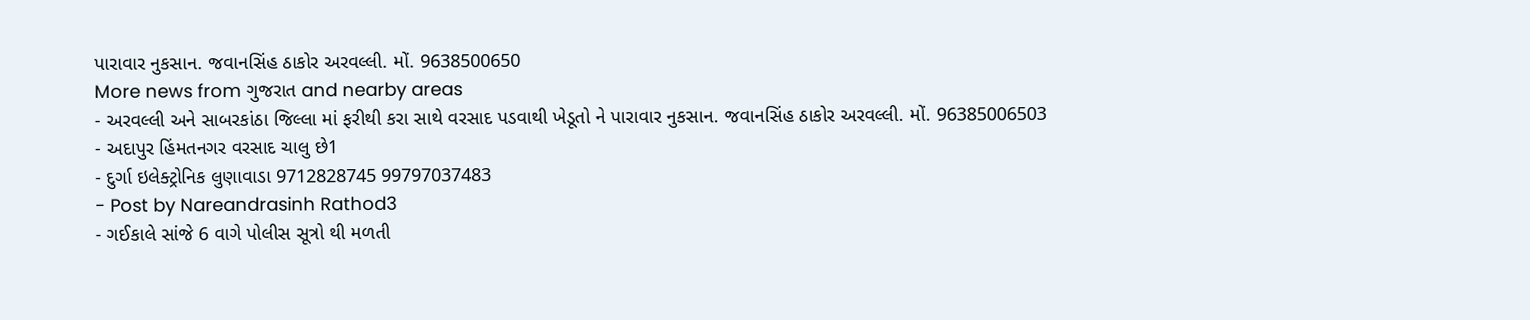પારાવાર નુકસાન. જવાનસિંહ ઠાકોર અરવલ્લી. મોં. 9638500650
More news from ગુજરાત and nearby areas
- અરવલ્લી અને સાબરકાંઠા જિલ્લા માં ફરીથી કરા સાથે વરસાદ પડવાથી ખેડૂતો ને પારાવાર નુકસાન. જવાનસિંહ ઠાકોર અરવલ્લી. મોં. 96385006503
- અદાપુર હિંમતનગર વરસાદ ચાલુ છે1
- દુર્ગા ઇલેક્ટ્રોનિક લુણાવાડા 9712828745 99797037483
- Post by Nareandrasinh Rathod3
- ગઈકાલે સાંજે 6 વાગે પોલીસ સૂત્રો થી મળતી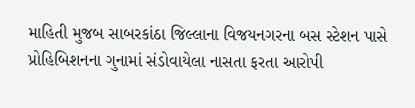માહિતી મુજબ સાબરકાંઠા જિલ્લાના વિજયનગરના બસ સ્ટેશન પાસે પ્રોહિબિશનના ગુનામાં સંડોવાયેલા નાસતા ફરતા આરોપી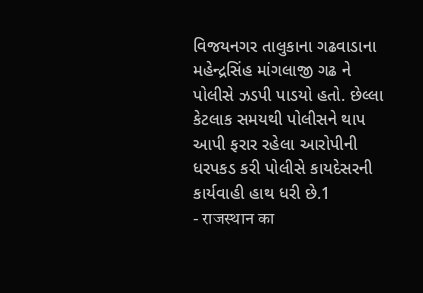વિજયનગર તાલુકાના ગઢવાડાના મહેન્દ્રસિંહ માંગલાજી ગઢ ને પોલીસે ઝડપી પાડયો હતો. છેલ્લા કેટલાક સમયથી પોલીસને થાપ આપી ફરાર રહેલા આરોપીની ધરપકડ કરી પોલીસે કાયદેસરની કાર્યવાહી હાથ ધરી છે.1
- राजस्थान का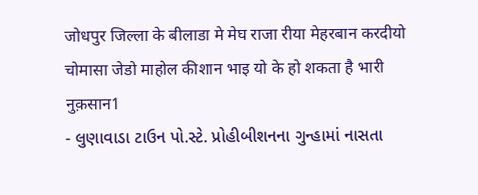जोधपुर जिल्ला के बीलाडा मे मेघ राजा रीया मेहरबान करदीयो चोमासा जेडो माहोल कीशान भाइ यो के हो शकता है भारी नुक़सान1
- લુણાવાડા ટાઉન પો.સ્ટે. પ્રોહીબીશનના ગુન્હામાં નાસતા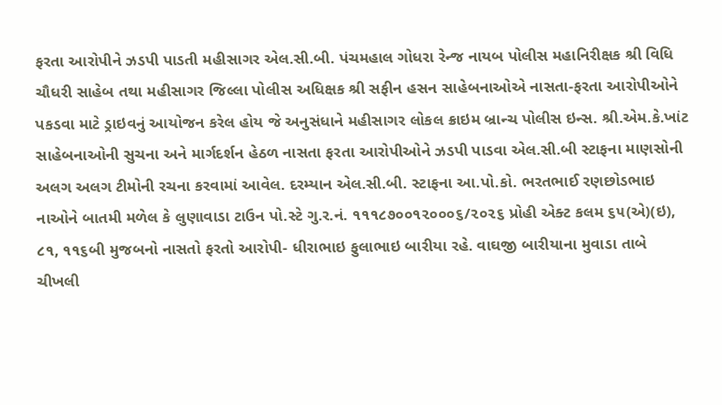ફરતા આરોપીને ઝડપી પાડતી મહીસાગર એલ.સી.બી. પંચમહાલ ગોધરા રેન્જ નાયબ પોલીસ મહાનિરીક્ષક શ્રી વિધિ ચૌધરી સાહેબ તથા મહીસાગર જિલ્લા પોલીસ અધિક્ષક શ્રી સફીન હસન સાહેબનાઓએ નાસતા-ફરતા આરોપીઓને પકડવા માટે ડ્રાઇવનું આયોજન કરેલ હોય જે અનુસંધાને મહીસાગર લોકલ ક્રાઇમ બ્રાન્ચ પોલીસ ઇન્સ. શ્રી.એમ.કે.ખાંટ સાહેબનાઓની સુચના અને માર્ગદર્શન હેઠળ નાસતા ફરતા આરોપીઓને ઝડપી પાડવા એલ.સી.બી સ્ટાફના માણસોની અલગ અલગ ટીમોની રચના કરવામાં આવેલ. દરમ્યાન એલ.સી.બી. સ્ટાફના આ.પો.કો. ભરતભાઈ રણછોડભાઇ નાઓને બાતમી મળેલ કે લુણાવાડા ટાઉન પો.સ્ટે ગુ.ર.નં. ૧૧૧૮૭૦૦૧૨૦૦૦૬/૨૦૨૬ પ્રોહી એક્ટ કલમ ૬૫(એ)(ઇ), ૮૧, ૧૧૬બી મુજબનો નાસતો ફરતો આરોપી- ધીરાભાઇ ફુલાભાઇ બારીયા રહે. વાઘજી બારીયાના મુવાડા તાબે ચીખલી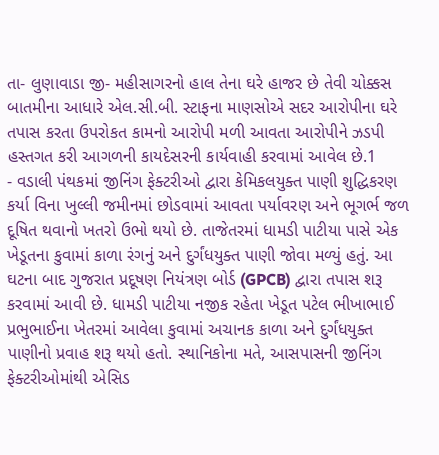તા- લુણાવાડા જી- મહીસાગરનો હાલ તેના ઘરે હાજર છે તેવી ચોક્કસ બાતમીના આધારે એલ.સી.બી. સ્ટાફના માણસોએ સદર આરોપીના ઘરે તપાસ કરતા ઉપરોકત કામનો આરોપી મળી આવતા આરોપીને ઝડપી હસ્તગત કરી આગળની કાયદેસરની કાર્યવાહી કરવામાં આવેલ છે.1
- વડાલી પંથકમાં જીનિંગ ફેક્ટરીઓ દ્વારા કેમિકલયુક્ત પાણી શુદ્ધિકરણ કર્યા વિના ખુલ્લી જમીનમાં છોડવામાં આવતા પર્યાવરણ અને ભૂગર્ભ જળ દૂષિત થવાનો ખતરો ઉભો થયો છે. તાજેતરમાં ધામડી પાટીયા પાસે એક ખેડૂતના કુવામાં કાળા રંગનું અને દુર્ગંધયુક્ત પાણી જોવા મળ્યું હતું. આ ઘટના બાદ ગુજરાત પ્રદૂષણ નિયંત્રણ બોર્ડ (GPCB) દ્વારા તપાસ શરૂ કરવામાં આવી છે. ધામડી પાટીયા નજીક રહેતા ખેડૂત પટેલ ભીખાભાઈ પ્રભુભાઈના ખેતરમાં આવેલા કુવામાં અચાનક કાળા અને દુર્ગંધયુક્ત પાણીનો પ્રવાહ શરૂ થયો હતો. સ્થાનિકોના મતે, આસપાસની જીનિંગ ફેક્ટરીઓમાંથી એસિડ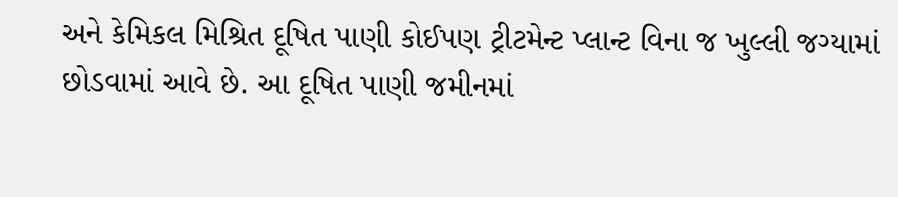અને કેમિકલ મિશ્રિત દૂષિત પાણી કોઈપણ ટ્રીટમેન્ટ પ્લાન્ટ વિના જ ખુલ્લી જગ્યામાં છોડવામાં આવે છે. આ દૂષિત પાણી જમીનમાં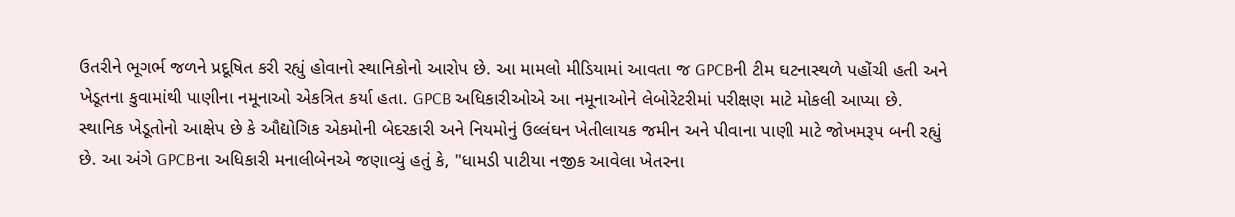ઉતરીને ભૂગર્ભ જળને પ્રદૂષિત કરી રહ્યું હોવાનો સ્થાનિકોનો આરોપ છે. આ મામલો મીડિયામાં આવતા જ GPCBની ટીમ ઘટનાસ્થળે પહોંચી હતી અને ખેડૂતના કુવામાંથી પાણીના નમૂનાઓ એકત્રિત કર્યા હતા. GPCB અધિકારીઓએ આ નમૂનાઓને લેબોરેટરીમાં પરીક્ષણ માટે મોકલી આપ્યા છે. સ્થાનિક ખેડૂતોનો આક્ષેપ છે કે ઔદ્યોગિક એકમોની બેદરકારી અને નિયમોનું ઉલ્લંઘન ખેતીલાયક જમીન અને પીવાના પાણી માટે જોખમરૂપ બની રહ્યું છે. આ અંગે GPCBના અધિકારી મનાલીબેનએ જણાવ્યું હતું કે, "ધામડી પાટીયા નજીક આવેલા ખેતરના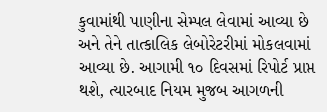કુવામાંથી પાણીના સેમ્પલ લેવામાં આવ્યા છે અને તેને તાત્કાલિક લેબોરેટરીમાં મોકલવામાં આવ્યા છે. આગામી ૧૦ દિવસમાં રિપોર્ટ પ્રાપ્ત થશે, ત્યારબાદ નિયમ મુજબ આગળની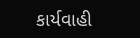કાર્યવાહી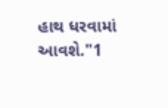હાથ ધરવામાં આવશે."1